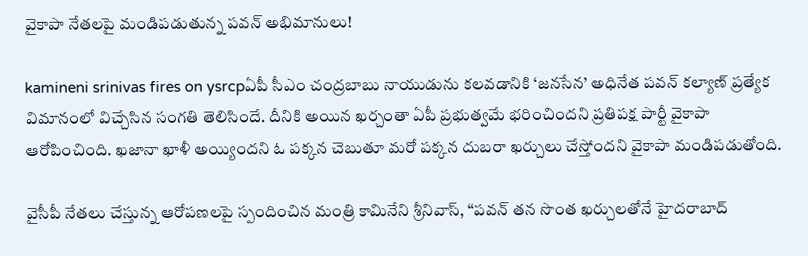వైకాపా నేతలపై మండిపడుతున్న పవన్ అభిమానులు!

kamineni srinivas fires on ysrcpఏపీ సీఎం చంద్రబాబు నాయుడును కలవడానికి ‘జనసేన’ అధినేత పవన్ కల్యాణ్ ప్రత్యేక విమానంలో విచ్చేసిన సంగతి తెలిసిందే. దీనికి అయిన ఖర్చంతా ఏపీ ప్రభుత్వమే భరించిందని ప్రతిపక్ష పార్టీ వైకాపా ఆరోపించింది. ఖజానా ఖాళీ అయ్యిందని ఓ పక్కన చెబుతూ మరో పక్కన దుబరా ఖర్చులు చేస్తోందని వైకాపా మండిపడుతోంది.

వైసీపీ నేతలు చేస్తున్న ఆరోపణలపై స్పందించిన మంత్రి కామినేని శ్రీనివాస్, “పవన్ తన సొంత ఖర్చులతోనే హైదరాబాద్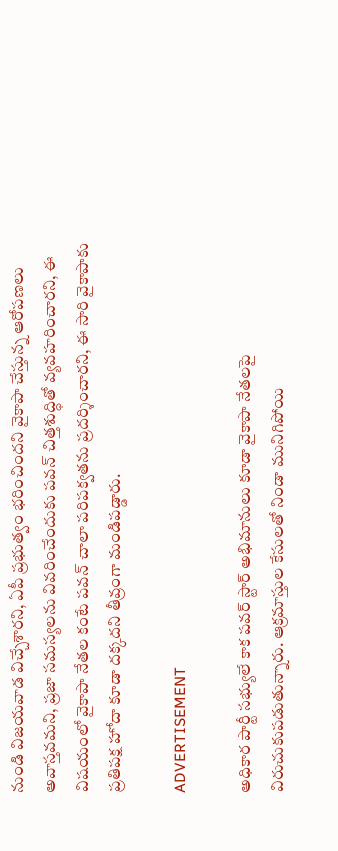నుండి విజయవాడ విచ్చేశారని, ఏపీ ప్రభుత్వం భరించిందని వైకాపా చేస్తున్న ఆరోపణలు అవాస్తవమని, ప్రజా సమస్యలను వివరించేందుకు పవన్ చిత్తశుద్ధితో వ్యవహరించారని, ఈ విషయంలో వైకాపా నేతల కంటే పవన్ చాలా పరిపక్వతను ప్రదర్శించారని, ఈ సారి వైకాపాకు ప్రతిపక్ష హోదా కూడా దక్కదని తీవ్రంగా మండిపడ్డారు.

ADVERTISEMENT

అధికార పార్టీ సభ్యులే కాక పవర్ స్టార్ అభిమానులు కూడా వైకాపా నేతలపై విరుచుకుపడుతున్నారు. ఆక్రమాస్తుల కేసులతో నిండా మునిగిపోయి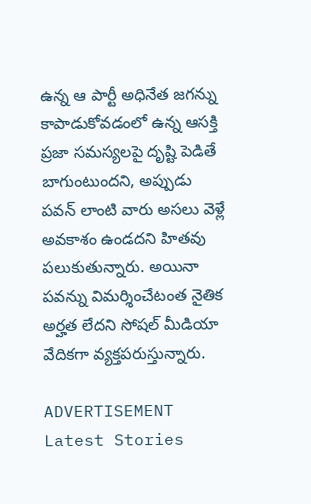ఉన్న ఆ పార్టీ అధినేత జగన్ను కాపాడుకోవడంలో ఉన్న ఆసక్తి ప్రజా సమస్యలపై దృష్టి పెడితే బాగుంటుందని, అప్పుడు పవన్ లాంటి వారు అసలు వెళ్లే అవకాశం ఉండదని హితవు పలుకుతున్నారు. అయినా పవన్ను విమర్శించేటంత నైతిక అర్హత లేదని సోషల్ మీడియా వేదికగా వ్యక్తపరుస్తున్నారు.

ADVERTISEMENT
Latest Stories